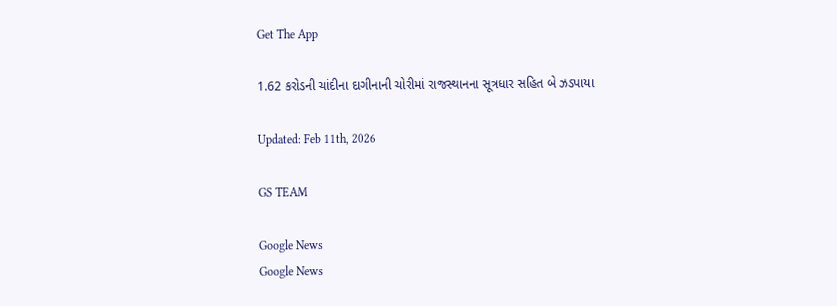Get The App

1.62 કરોડની ચાંદીના દાગીનાની ચોરીમાં રાજસ્થાનના સૂત્રધાર સહિત બે ઝડપાયા

Updated: Feb 11th, 2026

GS TEAM

Google News
Google News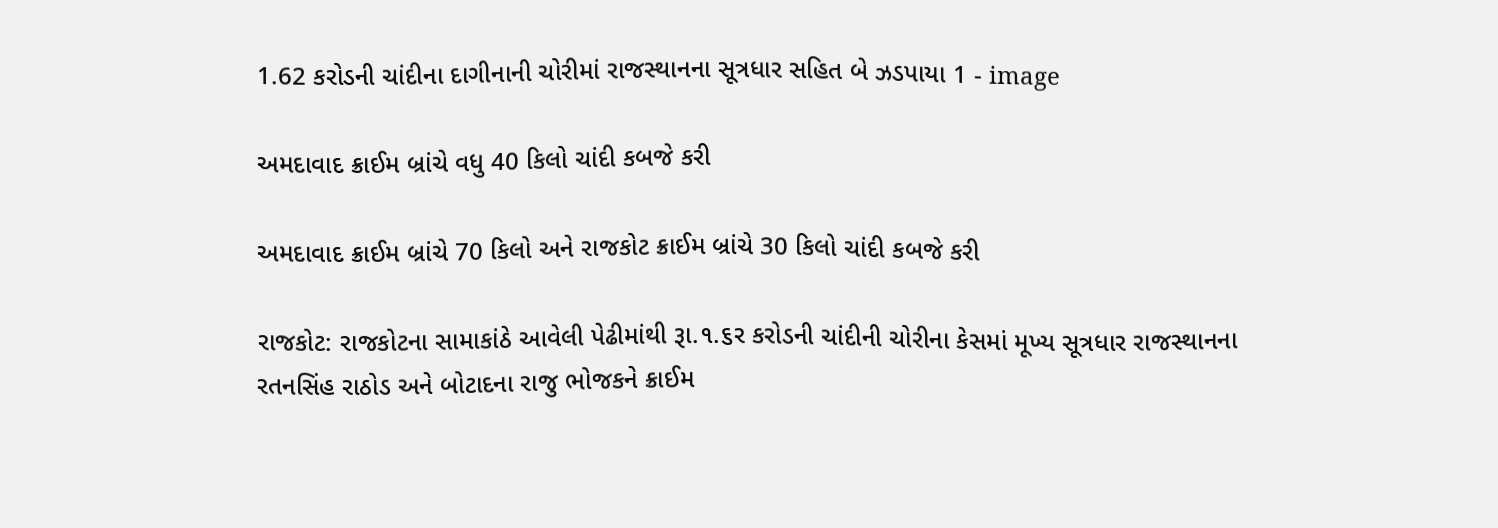1.62 કરોડની ચાંદીના દાગીનાની ચોરીમાં રાજસ્થાનના સૂત્રધાર સહિત બે ઝડપાયા 1 - image

અમદાવાદ ક્રાઈમ બ્રાંચે વધુ 40 કિલો ચાંદી કબજે કરી

અમદાવાદ ક્રાઈમ બ્રાંચે 70 કિલો અને રાજકોટ ક્રાઈમ બ્રાંચે 30 કિલો ચાંદી કબજે કરી

રાજકોટ: રાજકોટના સામાકાંઠે આવેલી પેઢીમાંથી રૂા.૧.૬ર કરોડની ચાંદીની ચોરીના કેસમાં મૂખ્ય સૂત્રધાર રાજસ્થાનના રતનસિંહ રાઠોડ અને બોટાદના રાજુ ભોજકને ક્રાઈમ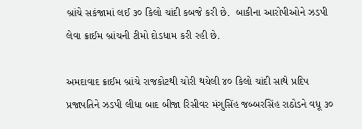બ્રાંચે સકંજામાં લઈ ૩૦ કિલો ચાંદી કબજે કરી છે.  બાકીના આરોપીઓને ઝડપી લેવા ક્રાઈમ બ્રાંચની ટીમો દોડધામ કરી રહી છે.

અમદાવાદ ક્રાઈમ બ્રાંચે રાજકોટથી ચોરી થયેલી ૪૦ કિલો ચાંદી સાથે પ્રદિપ પ્રજાપતિને ઝડપી લીધા બાદ બીજા રિસીવર મંગુસિંહ જબ્બરસિંહ રાઠોડને વધૂ ૩૦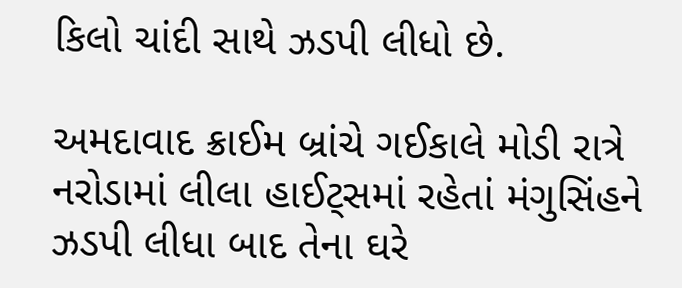કિલો ચાંદી સાથે ઝડપી લીધો છે.

અમદાવાદ ક્રાઈમ બ્રાંચે ગઈકાલે મોડી રાત્રે નરોડામાં લીલા હાઈટ્સમાં રહેતાં મંગુસિંહને ઝડપી લીધા બાદ તેના ઘરે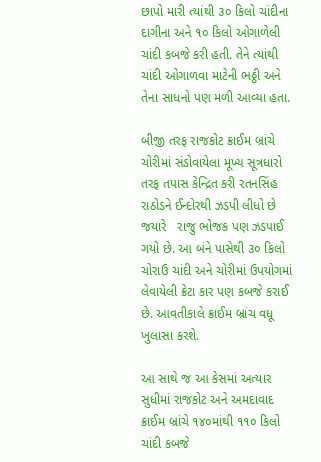છાપો મારી ત્યાંથી ૩૦ કિલો ચાંદીના દાગીના અને ૧૦ કિલો ઓગાળેલી ચાંદી કબજે કરી હતી. તેને ત્યાંથી ચાંદી ઓગાળવા માટેની ભઠ્ઠી અને તેના સાધનો પણ મળી આવ્યા હતા.

બીજી તરફ રાજકોટ ક્રાઈમ બ્રાંચે ચોરીમાં સંડોવાયેલા મૂખ્ય સૂત્રધારો તરફ તપાસ કેન્દ્રિત કરી રતનસિંહ રાઠોડને ઈન્દોરથી ઝડપી લીધો છે જયારે   રાજુ ભોજક પણ ઝડપાઈ ગયો છે. આ બંને પાસેથી ૩૦ કિલો ચોરાઉ ચાંદી અને ચોરીમાં ઉપયોગમાં લેવાયેલી ક્રેટા કાર પણ કબજે કરાઈ છે. આવતીકાલે ક્રાઈમ બ્રાંચ વધૂ ખુલાસા કરશે.

આ સાથે જ આ કેસમાં અત્યાર સુધીમાં રાજકોટ અને અમદાવાદ ક્રાઈમ બ્રાંચે ૧૪૦માંથી ૧૧૦ કિલો ચાંદી કબજે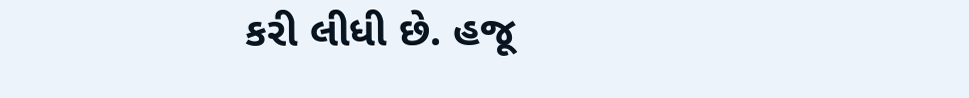કરી લીધી છે. હજૂ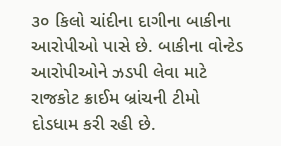૩૦ કિલો ચાંદીના દાગીના બાકીના આરોપીઓ પાસે છે. બાકીના વોન્ટેડ આરોપીઓને ઝડપી લેવા માટે રાજકોટ ક્રાઈમ બ્રાંચની ટીમો દોડધામ કરી રહી છે.